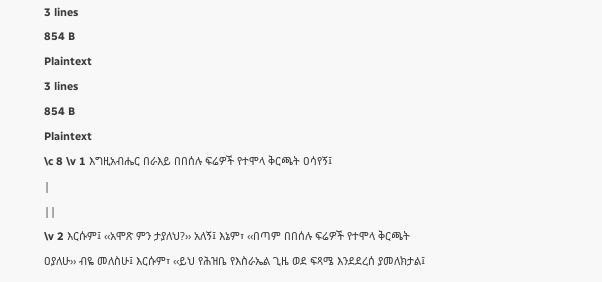3 lines
854 B
Plaintext
3 lines
854 B
Plaintext
\c 8 \v 1 እግዚአብሔር በራእይ በበሰሉ ፍሬዎች የተሞላ ቅርጫት ዐሳየኝ፤
|
||
\v 2 እርሱም፤ ‹‹አሞጽ ምን ታያለህ?›› አለኝ፤ እኔም፣ ‹‹በጣም በበሰሉ ፍሬዎች የተሞላ ቅርጫት ዐያለሁ›› ብዬ መለስሁ፤ እርሱም፣ ‹‹ይህ የሕዝቤ የእስራኤል ጊዜ ወደ ፍጻሜ እንደደረሰ ያመለክታል፤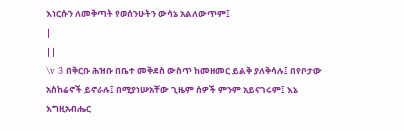እነርሱን ለመቅጣት የወሰንሁትን ውሳኔ አልለውጥም፤
|
||
\v 3 በቅርቡ ሕዝቡ በቤተ መቅደስ ውስጥ ከመዘመር ይልቅ ያለቅሳሉ፤ በየቦታው አስከሬኖች ይኖራሉ፤ በሚያነሡአቸው ጊዜም ሰዎች ምንም አይናገሩም፤ እኔ እግዚአብሔር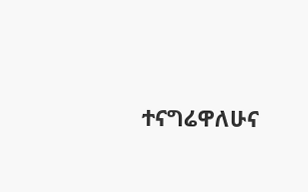ተናግሬዋለሁና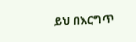ይህ በእርግጥ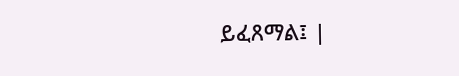ይፈጸማል፤ |